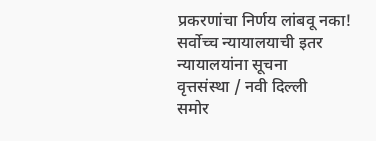प्रकरणांचा निर्णय लांबवू नका!
सर्वोच्च न्यायालयाची इतर न्यायालयांना सूचना
वृत्तसंस्था / नवी दिल्ली
समोर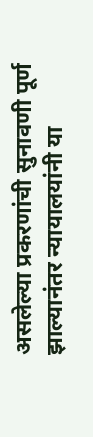असलेल्या प्रकरणांची सुनावणी पूर्ण झाल्यानंतर न्यायालयांनी या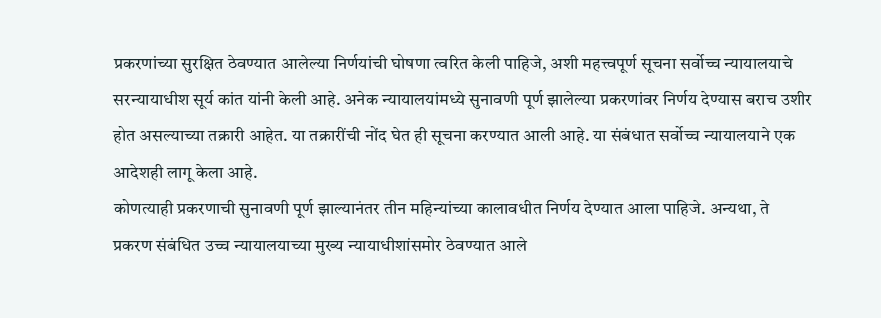प्रकरणांच्या सुरक्षित ठेवण्यात आलेल्या निर्णयांची घोषणा त्वरित केली पाहिजे, अशी महत्त्वपूर्ण सूचना सर्वोच्च न्यायालयाचे सरन्यायाधीश सूर्य कांत यांनी केली आहे. अनेक न्यायालयांमध्ये सुनावणी पूर्ण झालेल्या प्रकरणांवर निर्णय देण्यास बराच उशीर होत असल्याच्या तक्रारी आहेत. या तक्रारींची नोंद घेत ही सूचना करण्यात आली आहे. या संबंधात सर्वोच्च न्यायालयाने एक आदेशही लागू केला आहे.
कोणत्याही प्रकरणाची सुनावणी पूर्ण झाल्यानंतर तीन महिन्यांच्या कालावधीत निर्णय देण्यात आला पाहिजे. अन्यथा, ते प्रकरण संबंधित उच्च न्यायालयाच्या मुख्य न्यायाधीशांसमोर ठेवण्यात आले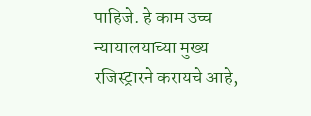पाहिजे. हे काम उच्च न्यायालयाच्या मुख्य रजिस्ट्रारने करायचे आहे,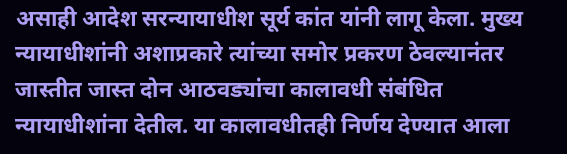असाही आदेश सरन्यायाधीश सूर्य कांत यांनी लागू केला. मुख्य न्यायाधीशांनी अशाप्रकारे त्यांच्या समोर प्रकरण ठेवल्यानंतर जास्तीत जास्त दोन आठवड्यांचा कालावधी संबंधित न्यायाधीशांना देतील. या कालावधीतही निर्णय देण्यात आला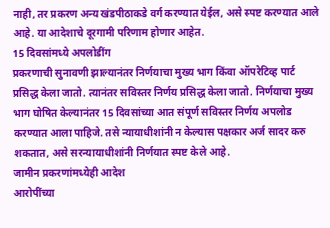नाही, तर प्रकरण अन्य खंडपीठाकडे वर्ग करण्यात येईल, असे स्पष्ट करण्यात आले आहे. या आदेशाचे दूरगामी परिणाम होणार आहेत.
15 दिवसांमध्ये अपलोडींग
प्रकरणाची सुनावणी झाल्यानंतर निर्णयाचा मुख्य भाग किंवा ऑपरेटिव्ह पार्ट प्रसिद्ध केला जातो. त्यानंतर सविस्तर निर्णय प्रसिद्ध केला जातो. निर्णयाचा मुख्य भाग घोषित केल्यानंतर 15 दिवसांच्या आत संपूर्ण सविस्तर निर्णय अपलोड करण्यात आला पाहिजे. तसे न्यायाधीशांनी न केल्यास पक्षकार अर्ज सादर करु शकतात, असे सरन्यायाधीशांनी निर्णयात स्पष्ट केले आहे.
जामीन प्रकरणांमध्येही आदेश
आरोपींच्या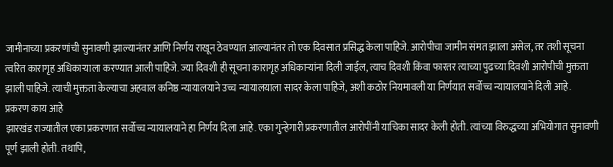जामीनाच्या प्रकरणांची सुनावणी झाल्यानंतर आणि निर्णय राखून ठेवण्यात आल्यानंतर तो एक दिवसात प्रसिद्ध केला पाहिजे. आरोपीचा जामीन संमत झाला असेल, तर तशी सूचना त्वरित कारागृह अधिकाऱ्याला करण्यात आली पाहिजे. ज्या दिवशी ही सूचना कारागृह अधिकाऱ्यांना दिली जाईल, त्याच दिवशी किंवा फारतर त्याच्या पुढच्या दिवशी आरोपीची मुक्तता झाली पाहिजे. त्याची मुक्तता केल्याचा अहवाल कनिष्ठ न्यायालयाने उच्च न्यायालयाला सादर केला पाहिजे, अशी कठोर नियमावली या निर्णयात सर्वोच्च न्यायालयाने दिली आहे.
प्रकरण काय आहे
झारखंड राज्यातील एका प्रकरणात सर्वोच्च न्यायालयाने हा निर्णय दिला आहे. एका गुन्हेगारी प्रकरणातील आरोपींनी याचिका सादर केली होती. त्यांच्या विरुद्धच्या अभियोगात सुनावणी पूर्ण झाली होती. तथापि,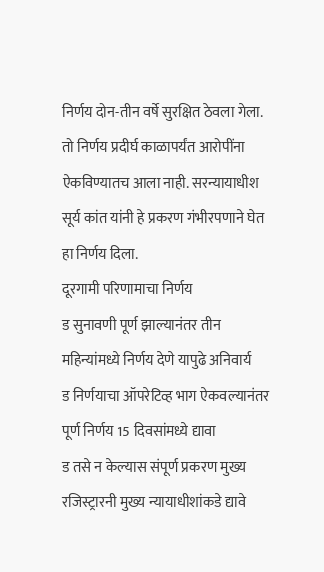निर्णय दोन-तीन वर्षे सुरक्षित ठेवला गेला. तो निर्णय प्रदीर्घ काळापर्यंत आरोपींना ऐकविण्यातच आला नाही. सरन्यायाधीश सूर्य कांत यांनी हे प्रकरण गंभीरपणाने घेत हा निर्णय दिला.
दूरगामी परिणामाचा निर्णय
ड सुनावणी पूर्ण झाल्यानंतर तीन महिन्यांमध्ये निर्णय देणे यापुढे अनिवार्य
ड निर्णयाचा ऑपरेटिव्ह भाग ऐकवल्यानंतर पूर्ण निर्णय 15 दिवसांमध्ये द्यावा
ड तसे न केल्यास संपूर्ण प्रकरण मुख्य रजिस्ट्रारनी मुख्य न्यायाधीशांकडे द्यावे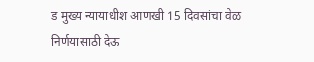ड मुख्य न्यायाधीश आणखी 15 दिवसांचा वेळ निर्णयासाठी देऊ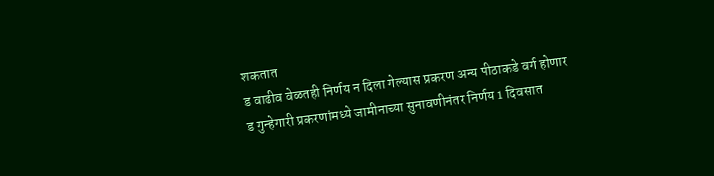शकतात
ड वाढीव वेळतही निर्णय न दिला गेल्यास प्रकरण अन्य पीठाकडे वर्ग होणार
ड गुन्हेगारी प्रकरणांमध्ये जामीनाच्या सुनावणीनंतर निर्णय 1 दिवसात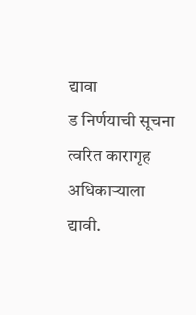द्यावा
ड निर्णयाची सूचना त्वरित कारागृह अधिकाऱ्याला द्यावी.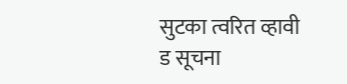सुटका त्वरित व्हावी
ड सूचना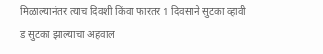मिळाल्यानंतर त्याच दिवशी किंवा फारतर 1 दिवसाने सुटका व्हावी
ड सुटका झाल्याचा अहवाल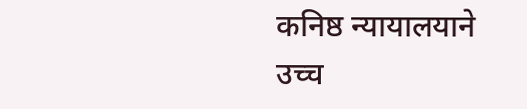कनिष्ठ न्यायालयाने उच्च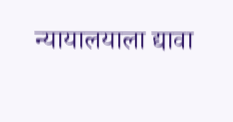न्यायालयाला द्यावा